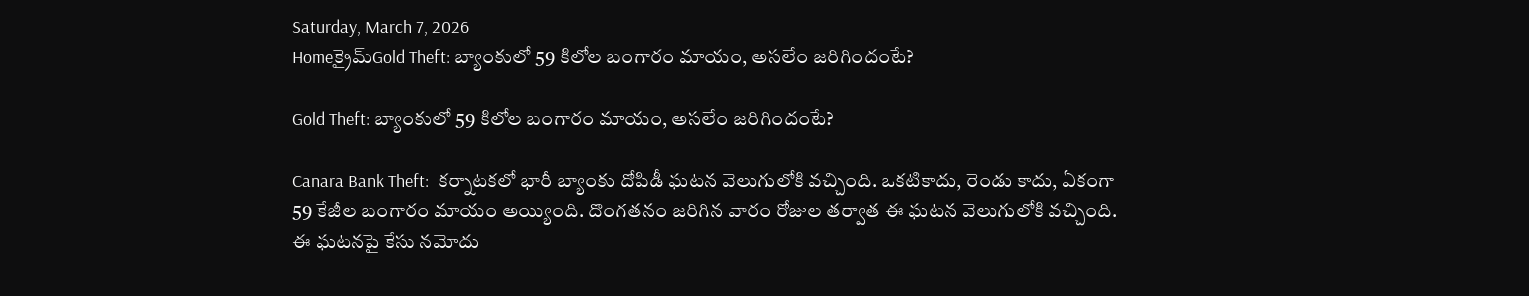Saturday, March 7, 2026
Homeక్రైమ్Gold Theft: బ్యాంకులో 59 కిలోల బంగారం మాయం, అసలేం జరిగిందంటే?

Gold Theft: బ్యాంకులో 59 కిలోల బంగారం మాయం, అసలేం జరిగిందంటే?

Canara Bank Theft:  కర్నాటకలో భారీ బ్యాంకు దోపిడీ ఘటన వెలుగులోకి వచ్చింది. ఒకటికాదు, రెండు కాదు, ఏకంగా 59 కేజీల బంగారం మాయం అయ్యింది. దొంగతనం జరిగిన వారం రోజుల తర్వాత ఈ ఘటన వెలుగులోకి వచ్చింది. ఈ ఘటనపై కేసు నమోదు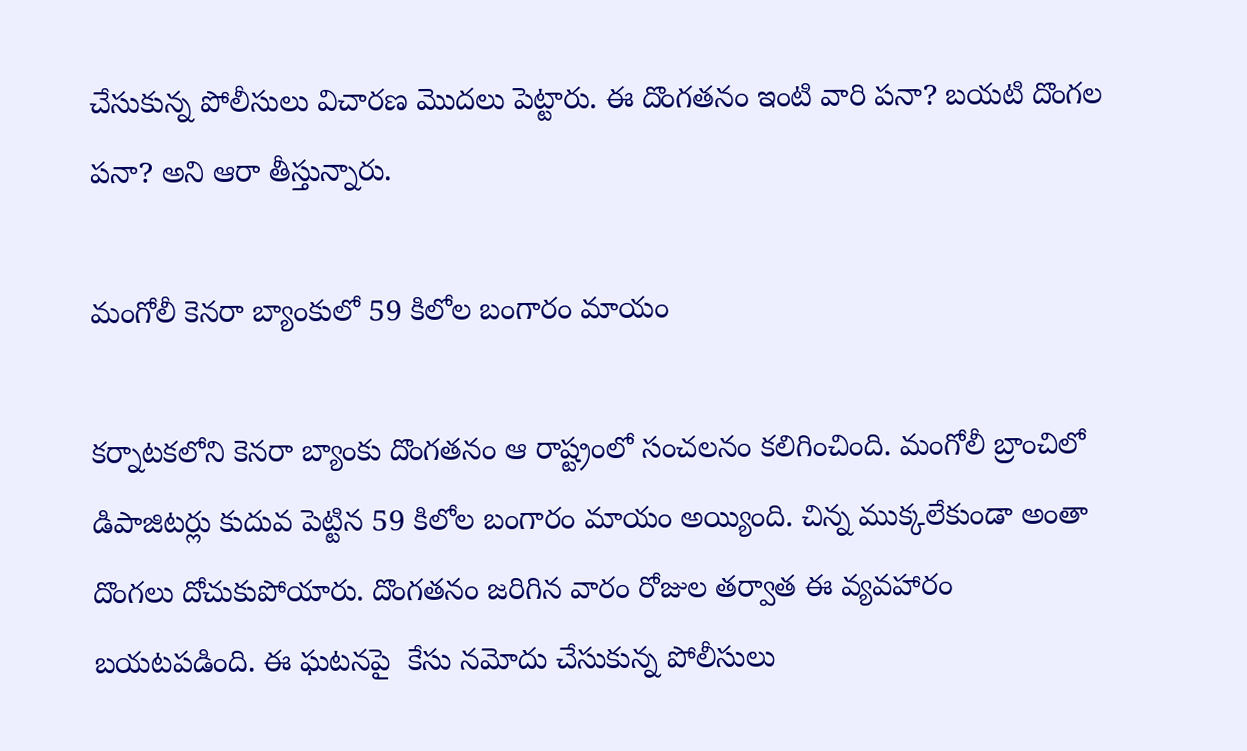చేసుకున్న పోలీసులు విచారణ మొదలు పెట్టారు. ఈ దొంగతనం ఇంటి వారి పనా? బయటి దొంగల పనా? అని ఆరా తీస్తున్నారు.

మంగోలీ కెనరా బ్యాంకులో 59 కిలోల బంగారం మాయం

కర్నాటకలోని కెనరా బ్యాంకు దొంగతనం ఆ రాష్ట్రంలో సంచలనం కలిగించింది. మంగోలీ బ్రాంచిలో డిపాజిటర్లు కుదువ పెట్టిన 59 కిలోల బంగారం మాయం అయ్యింది. చిన్న ముక్కలేకుండా అంతా దొంగలు దోచుకుపోయారు. దొంగతనం జరిగిన వారం రోజుల తర్వాత ఈ వ్యవహారం బయటపడింది. ఈ ఘటనపై  కేసు నమోదు చేసుకున్న పోలీసులు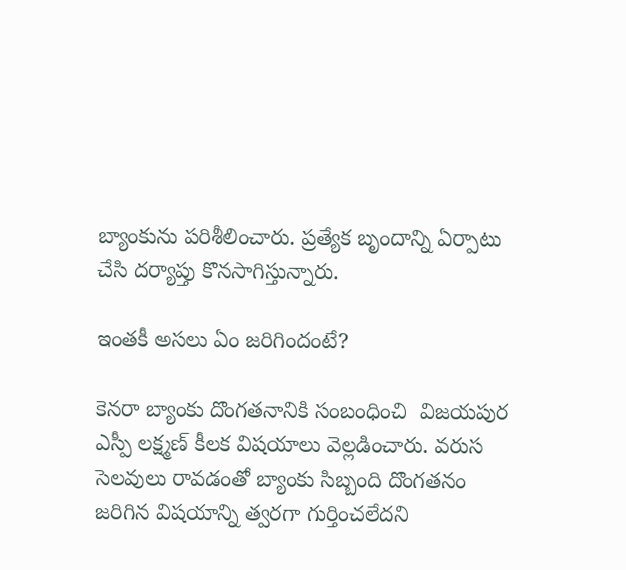బ్యాంకును పరిశీలించారు. ప్రత్యేక బృందాన్ని ఏర్పాటు చేసి దర్యాప్తు కొనసాగిస్తున్నారు.

ఇంతకీ అసలు ఏం జరిగిందంటే?

కెనరా బ్యాంకు దొంగతనానికి సంబంధించి  విజయపుర ఎస్పీ లక్ష్మణ్‌ కీలక విషయాలు వెల్లడించారు. వరుస సెలవులు రావడంతో బ్యాంకు సిబ్బంది దొంగతనం జరిగిన విషయాన్ని త్వరగా గుర్తించలేదని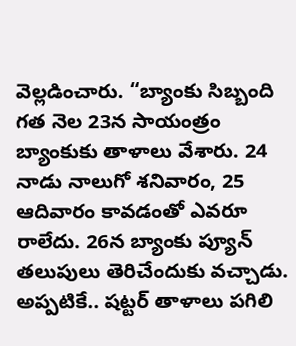వెల్లడించారు. “బ్యాంకు సిబ్బంది గత నెల 23న సాయంత్రం బ్యాంకుకు తాళాలు వేశారు. 24 నాడు నాలుగో శనివారం, 25 ఆదివారం కావడంతో ఎవరూ రాలేదు. 26న బ్యాంకు ప్యూన్‌ తలుపులు తెరిచేందుకు వచ్చాడు. అప్పటికే.. షట్టర్‌ తాళాలు పగిలి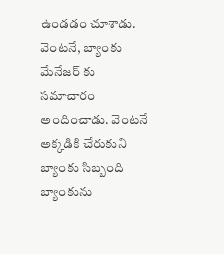ఉండడం చూశాడు. వెంటనే, బ్యాంకు మేనేజర్ కు సమాచారం అందించాడు. వెంటనే అక్కడికి చేరుకుని బ్యాంకు సిబ్బంది బ్యాంకును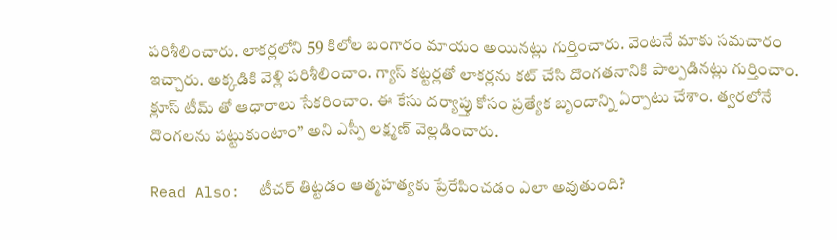పరిశీలించారు. లాకర్లలోని 59 కిలోల బంగారం మాయం అయినట్లు గుర్తించారు. వెంటనే మాకు సమచారం ఇచ్చారు. అక్కడికి వెళ్లి పరిశీలించాం. గ్యాస్ కట్టర్లతో లాకర్లను కట్ చేసి దొంగతనానికి పాల్పడినట్లు గుర్తించాం. క్లూస్ టీమ్ తో ఆధారాలు సేకరించాం. ఈ కేసు దర్యాప్తు కోసం ప్రత్యేక బృందాన్ని ఏర్పాటు చేశాం. త్వరలోనే దొంగలను పట్టుకుంటాం” అని ఎస్పీ లక్ష్మణ్ వెల్లడించారు.

Read Also:  టీచర్ తిట్టడం ఆత్మహత్యకు ప్రేరేపించడం ఎలా అవుతుంది?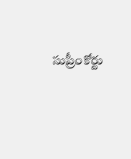సుప్రీంకోర్టు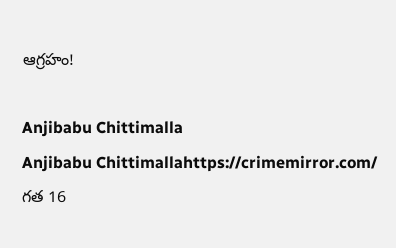ఆగ్రహం!

Anjibabu Chittimalla
Anjibabu Chittimallahttps://crimemirror.com/
గత 16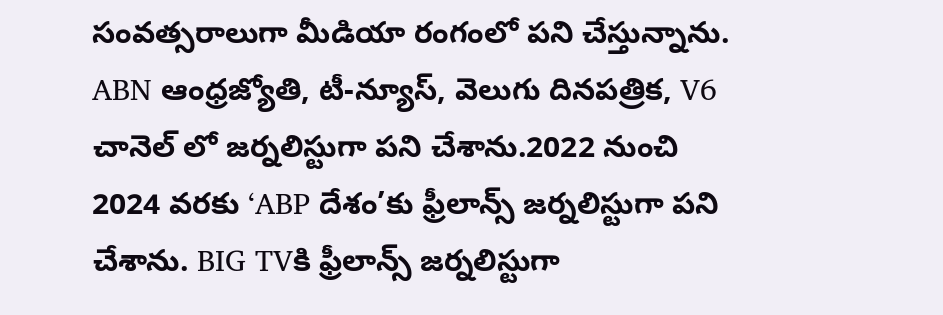సంవత్సరాలుగా మీడియా రంగంలో పని చేస్తున్నాను. ABN ఆంధ్రజ్యోతి, టీ-న్యూస్‌, వెలుగు దినపత్రిక, V6 చానెల్ లో జర్నలిస్టుగా పని చేశాను.2022 నుంచి 2024 వరకు ‘ABP దేశం’కు ఫ్రీలాన్స్ జర్నలిస్టుగా పని చేశాను. BIG TVకి ఫ్రీలాన్స్ జర్నలిస్టుగా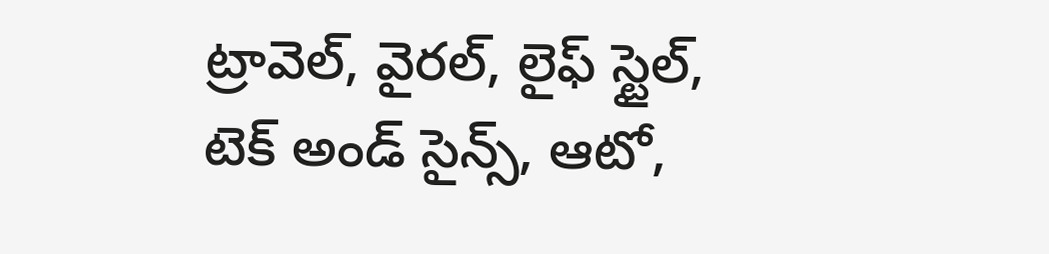ట్రావెల్, వైరల్, లైఫ్ స్టైల్, టెక్ అండ్ సైన్స్, ఆటో,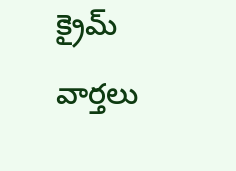క్రైమ్ వార్తలు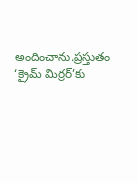అందించాను.ప్రస్తుతం ‘క్రైమ్ మిర్రర్’కు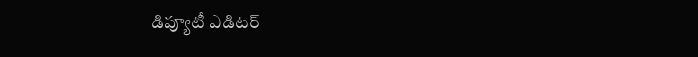డిప్యూటీ ఎడిటర్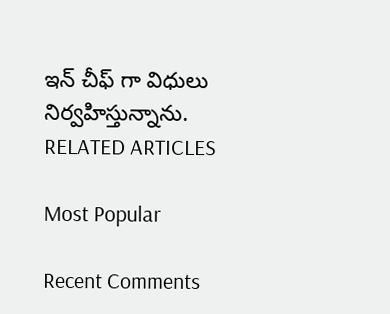ఇన్ చీఫ్ గా విధులు నిర్వహిస్తున్నాను.
RELATED ARTICLES

Most Popular

Recent Comments